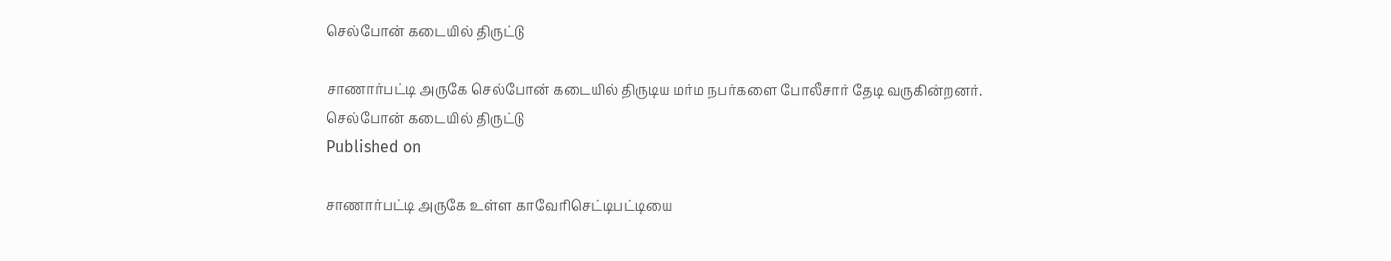செல்போன் கடையில் திருட்டு

சாணார்பட்டி அருகே செல்போன் கடையில் திருடிய மர்ம நபர்களை போலீசார் தேடி வருகின்றனர்.
செல்போன் கடையில் திருட்டு
Published on

சாணார்பட்டி அருகே உள்ள காவேரிசெட்டிபட்டியை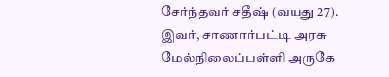சேர்ந்தவர் சதீஷ் (வயது 27). இவர், சாணார்பட்டி அரசு மேல்நிலைப்பள்ளி அருகே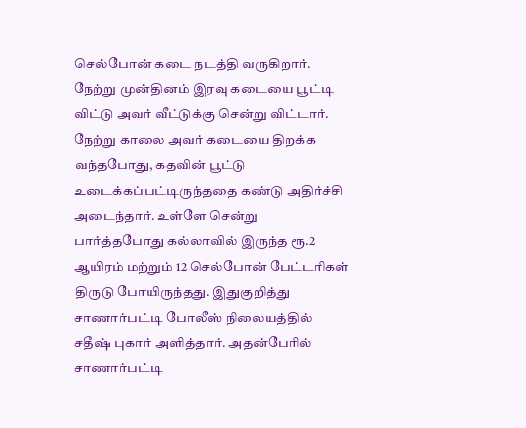செல்போன் கடை நடத்தி வருகிறார். நேற்று முன்தினம் இரவு கடையை பூட்டி விட்டு அவர் வீட்டுக்கு சென்று விட்டார். நேற்று காலை அவர் கடையை திறக்க வந்தபோது, கதவின் பூட்டு உடைக்கப்பட்டிருந்ததை கண்டு அதிர்ச்சி அடைந்தார். உள்ளே சென்று பார்த்தபோது கல்லாவில் இருந்த ரூ.2 ஆயிரம் மற்றும் 12 செல்போன் பேட்டரிகள் திருடு போயிருந்தது. இதுகுறித்து சாணார்பட்டி போலீஸ் நிலையத்தில் சதீஷ் புகார் அளித்தார். அதன்பேரில் சாணார்பட்டி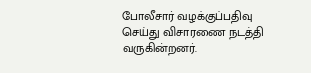போலீசார் வழக்குப்பதிவு செய்து விசாரணை நடத்தி வருகின்றனர்.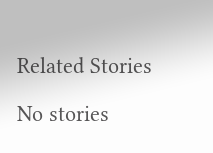Related Stories

No stories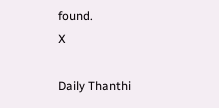found.
X

Daily Thanthi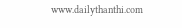www.dailythanthi.com